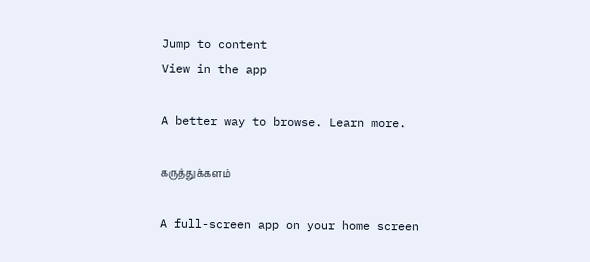Jump to content
View in the app

A better way to browse. Learn more.

கருத்துக்களம்

A full-screen app on your home screen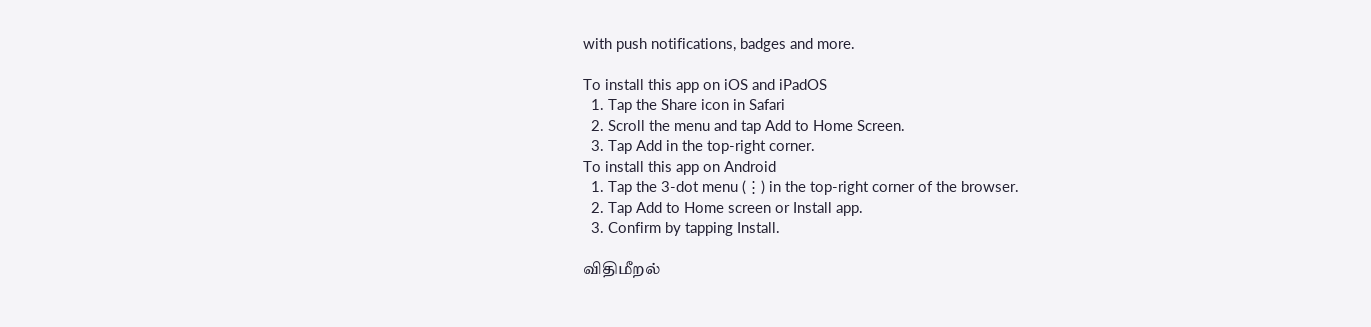with push notifications, badges and more.

To install this app on iOS and iPadOS
  1. Tap the Share icon in Safari
  2. Scroll the menu and tap Add to Home Screen.
  3. Tap Add in the top-right corner.
To install this app on Android
  1. Tap the 3-dot menu (⋮) in the top-right corner of the browser.
  2. Tap Add to Home screen or Install app.
  3. Confirm by tapping Install.

விதிமீறல்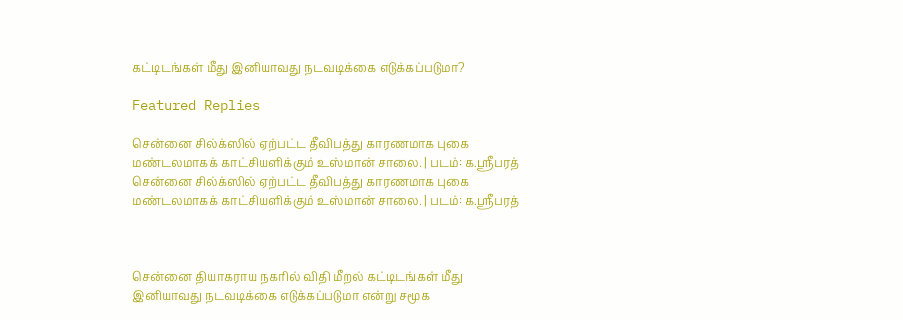கட்டிடங்கள் மீது இனியாவது நடவடிக்கை எடுக்கப்படுமா?

Featured Replies

சென்னை சில்க்ஸில் ஏற்பட்ட தீவிபத்து காரணமாக புகை மண்டலமாகக் காட்சியளிக்கும் உஸ்மான் சாலை. | படம்: க.ஸ்ரீபரத்
சென்னை சில்க்ஸில் ஏற்பட்ட தீவிபத்து காரணமாக புகை மண்டலமாகக் காட்சியளிக்கும் உஸ்மான் சாலை. | படம்: க.ஸ்ரீபரத்



சென்னை தியாகராய நகரில் விதி மீறல் கட்டிடங்கள் மீது இனியாவது நடவடிக்கை எடுக்கப்படுமா என்று சமூக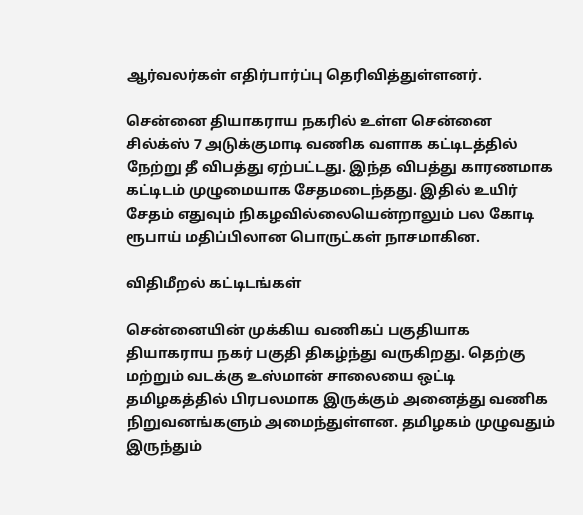ஆர்வலர்கள் எதிர்பார்ப்பு தெரிவித்துள்ளனர்.

சென்னை தியாகராய நகரில் உள்ள சென்னை சில்க்ஸ் 7 அடுக்குமாடி வணிக வளாக கட்டிடத்தில் நேற்று தீ விபத்து ஏற்பட்டது. இந்த விபத்து காரணமாக கட்டிடம் முழுமையாக சேதமடைந்தது. இதில் உயிர் சேதம் எதுவும் நிகழவில்லையென்றாலும் பல கோடி ரூபாய் மதிப்பிலான பொருட்கள் நாசமாகின.

விதிமீறல் கட்டிடங்கள்

சென்னையின் முக்கிய வணிகப் பகுதியாக தியாகராய நகர் பகுதி திகழ்ந்து வருகிறது. தெற்கு மற்றும் வடக்கு உஸ்மான் சாலையை ஒட்டி தமிழகத்தில் பிரபலமாக இருக்கும் அனைத்து வணிக நிறுவனங்களும் அமைந்துள்ளன. தமிழகம் முழுவதும் இருந்தும்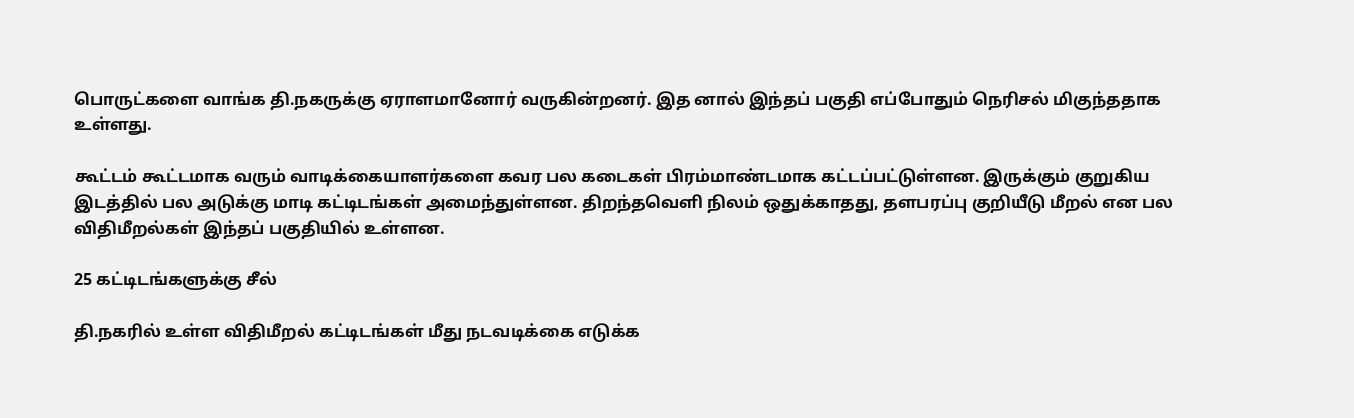பொருட்களை வாங்க தி.நகருக்கு ஏராளமானோர் வருகின்றனர். இத னால் இந்தப் பகுதி எப்போதும் நெரிசல் மிகுந்ததாக உள்ளது.

கூட்டம் கூட்டமாக வரும் வாடிக்கையாளர்களை கவர பல கடைகள் பிரம்மாண்டமாக கட்டப்பட்டுள்ளன. இருக்கும் குறுகிய இடத்தில் பல அடுக்கு மாடி கட்டிடங்கள் அமைந்துள்ளன. திறந்தவெளி நிலம் ஒதுக்காதது, தளபரப்பு குறியீடு மீறல் என பல விதிமீறல்கள் இந்தப் பகுதியில் உள்ளன.

25 கட்டிடங்களுக்கு சீல்

தி.நகரில் உள்ள விதிமீறல் கட்டிடங்கள் மீது நடவடிக்கை எடுக்க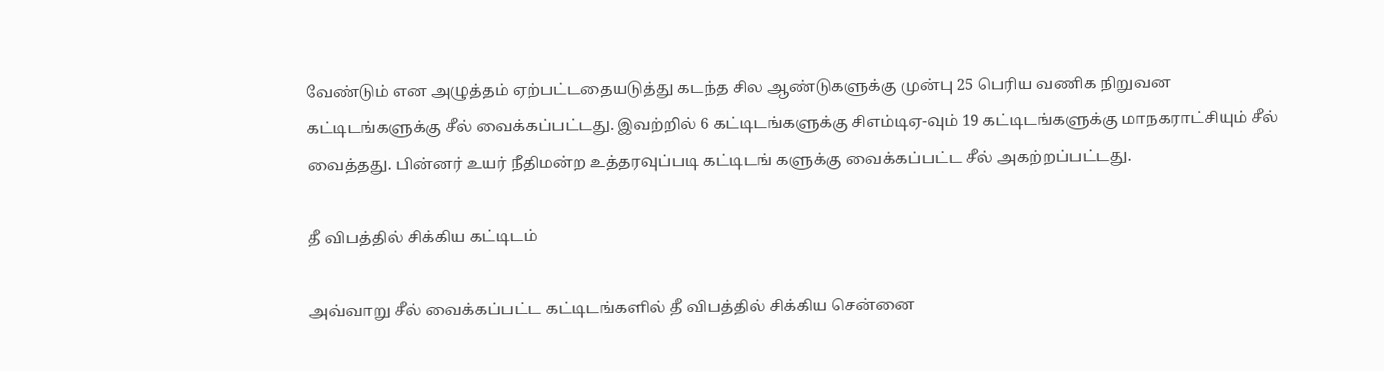வேண்டும் என அழுத்தம் ஏற்பட்டதையடுத்து கடந்த சில ஆண்டுகளுக்கு முன்பு 25 பெரிய வணிக நிறுவன கட்டிடங்களுக்கு சீல் வைக்கப்பட்டது. இவற்றில் 6 கட்டிடங்களுக்கு சிஎம்டிஏ-வும் 19 கட்டிடங்களுக்கு மாநகராட்சியும் சீல் வைத்தது. பின்னர் உயர் நீதிமன்ற உத்தரவுப்படி கட்டிடங் களுக்கு வைக்கப்பட்ட சீல் அகற்றப்பட்டது.

தீ விபத்தில் சிக்கிய கட்டிடம்

அவ்வாறு சீல் வைக்கப்பட்ட கட்டிடங்களில் தீ விபத்தில் சிக்கிய சென்னை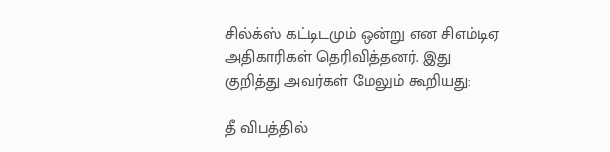சில்க்ஸ் கட்டிடமும் ஒன்று என சிஎம்டிஏ அதிகாரிகள் தெரிவித்தனர். இது குறித்து அவர்கள் மேலும் கூறியது:

தீ விபத்தில்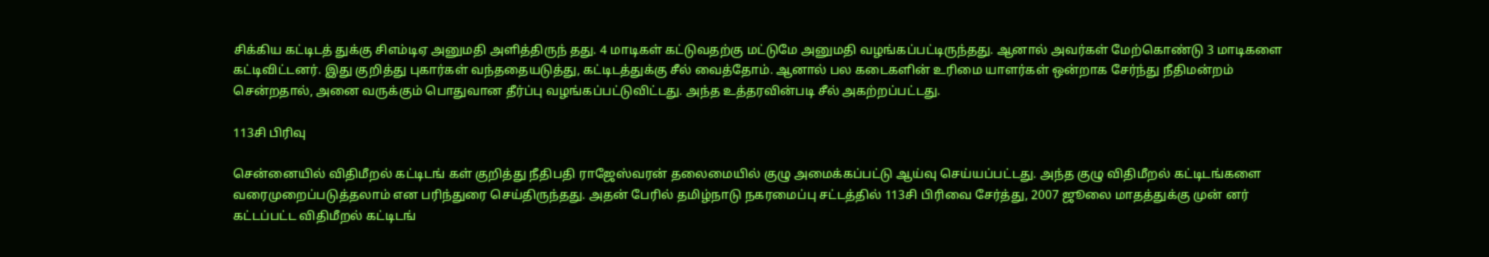சிக்கிய கட்டிடத் துக்கு சிஎம்டிஏ அனுமதி அளித்திருந் தது. 4 மாடிகள் கட்டுவதற்கு மட்டுமே அனுமதி வழங்கப்பட்டிருந்தது. ஆனால் அவர்கள் மேற்கொண்டு 3 மாடிகளை கட்டிவிட்டனர். இது குறித்து புகார்கள் வந்ததையடுத்து, கட்டிடத்துக்கு சீல் வைத்தோம். ஆனால் பல கடைகளின் உரிமை யாளர்கள் ஒன்றாக சேர்ந்து நீதிமன்றம் சென்றதால், அனை வருக்கும் பொதுவான தீர்ப்பு வழங்கப்பட்டுவிட்டது. அந்த உத்தரவின்படி சீல் அகற்றப்பட்டது.

113சி பிரிவு

சென்னையில் விதிமீறல் கட்டிடங் கள் குறித்து நீதிபதி ராஜேஸ்வரன் தலைமையில் குழு அமைக்கப்பட்டு ஆய்வு செய்யப்பட்டது. அந்த குழு விதிமீறல் கட்டிடங்களை வரைமுறைப்படுத்தலாம் என பரிந்துரை செய்திருந்தது. அதன் பேரில் தமிழ்நாடு நகரமைப்பு சட்டத்தில் 113சி பிரிவை சேர்த்து, 2007 ஜூலை மாதத்துக்கு முன் னர் கட்டப்பட்ட விதிமீறல் கட்டிடங்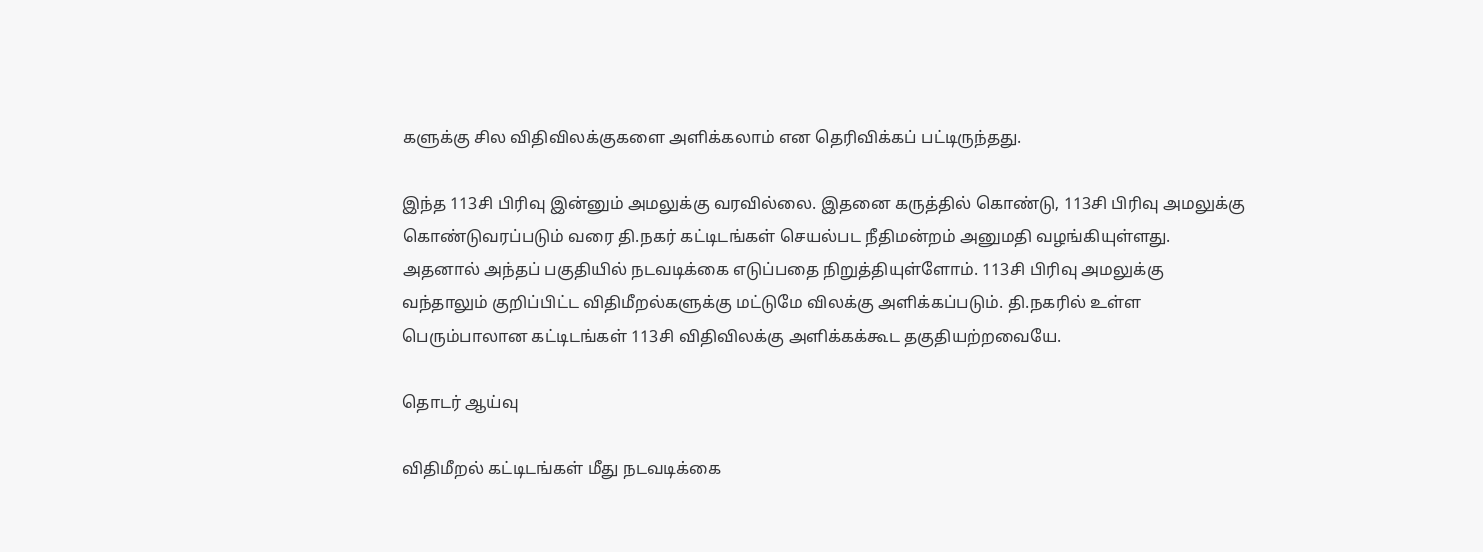களுக்கு சில விதிவிலக்குகளை அளிக்கலாம் என தெரிவிக்கப் பட்டிருந்தது.

இந்த 113சி பிரிவு இன்னும் அமலுக்கு வரவில்லை. இதனை கருத்தில் கொண்டு, 113சி பிரிவு அமலுக்கு கொண்டுவரப்படும் வரை தி.நகர் கட்டிடங்கள் செயல்பட நீதிமன்றம் அனுமதி வழங்கியுள்ளது. அதனால் அந்தப் பகுதியில் நடவடிக்கை எடுப்பதை நிறுத்தியுள்ளோம். 113சி பிரிவு அமலுக்கு வந்தாலும் குறிப்பிட்ட விதிமீறல்களுக்கு மட்டுமே விலக்கு அளிக்கப்படும். தி.நகரில் உள்ள பெரும்பாலான கட்டிடங்கள் 113சி விதிவிலக்கு அளிக்கக்கூட தகுதியற்றவையே.

தொடர் ஆய்வு

விதிமீறல் கட்டிடங்கள் மீது நடவடிக்கை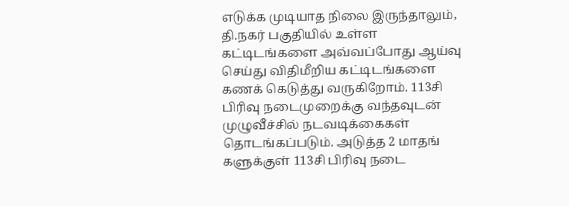எடுக்க முடியாத நிலை இருந்தாலும், தி.நகர் பகுதியில் உள்ள கட்டிடங்களை அவ்வப்போது ஆய்வு செய்து விதிமீறிய கட்டிடங்களை கணக் கெடுத்து வருகிறோம். 113சி பிரிவு நடைமுறைக்கு வந்தவுடன் முழுவீச்சில் நடவடிக்கைகள் தொடங்கப்படும். அடுத்த 2 மாதங் களுக்குள் 113சி பிரிவு நடை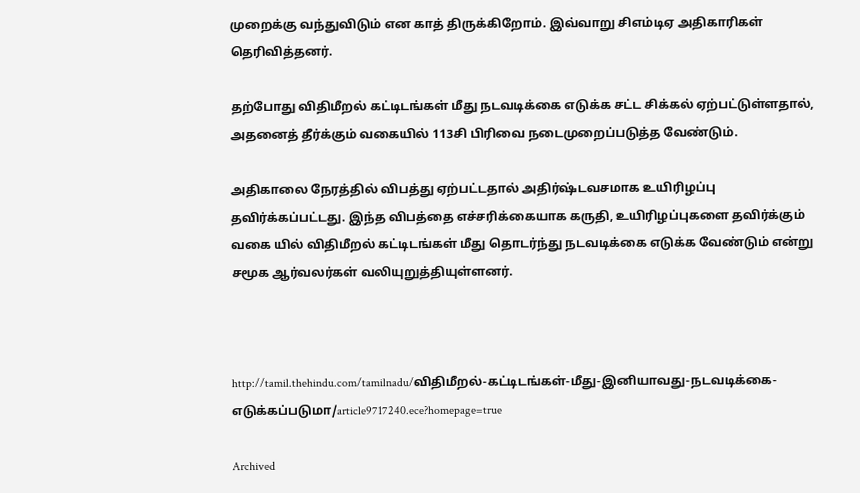முறைக்கு வந்துவிடும் என காத் திருக்கிறோம். இவ்வாறு சிஎம்டிஏ அதிகாரிகள் தெரிவித்தனர்.

தற்போது விதிமீறல் கட்டிடங்கள் மீது நடவடிக்கை எடுக்க சட்ட சிக்கல் ஏற்பட்டுள்ளதால், அதனைத் தீர்க்கும் வகையில் 113சி பிரிவை நடைமுறைப்படுத்த வேண்டும்.

அதிகாலை நேரத்தில் விபத்து ஏற்பட்டதால் அதிர்ஷ்டவசமாக உயிரிழப்பு தவிர்க்கப்பட்டது. இந்த விபத்தை எச்சரிக்கையாக கருதி, உயிரிழப்புகளை தவிர்க்கும் வகை யில் விதிமீறல் கட்டிடங்கள் மீது தொடர்ந்து நடவடிக்கை எடுக்க வேண்டும் என்று சமூக ஆர்வலர்கள் வலியுறுத்தியுள்ளனர்.



http://tamil.thehindu.com/tamilnadu/விதிமீறல்-கட்டிடங்கள்-மீது-இனியாவது-நடவடிக்கை-எடுக்கப்படுமா/article9717240.ece?homepage=true

Archived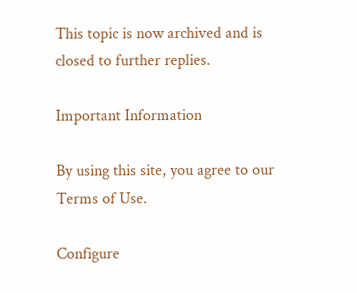This topic is now archived and is closed to further replies.

Important Information

By using this site, you agree to our Terms of Use.

Configure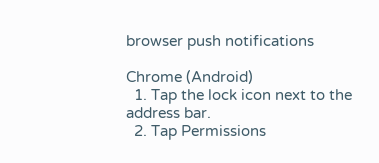browser push notifications

Chrome (Android)
  1. Tap the lock icon next to the address bar.
  2. Tap Permissions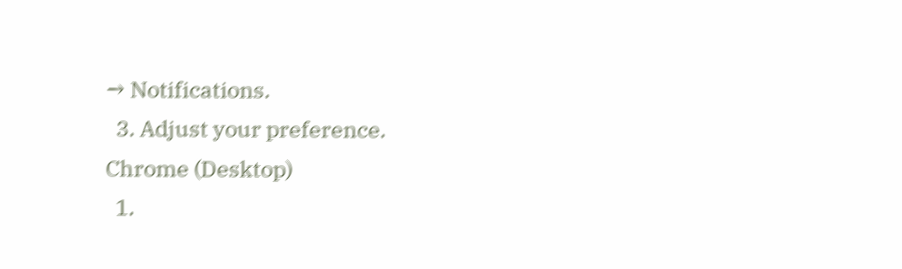→ Notifications.
  3. Adjust your preference.
Chrome (Desktop)
  1.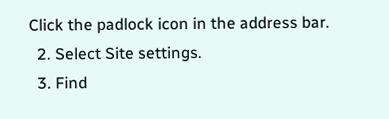Click the padlock icon in the address bar.
  2. Select Site settings.
  3. Find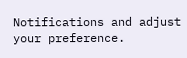Notifications and adjust your preference.